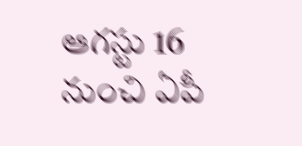ఆగస్టు 16 నుంచి ఏపీ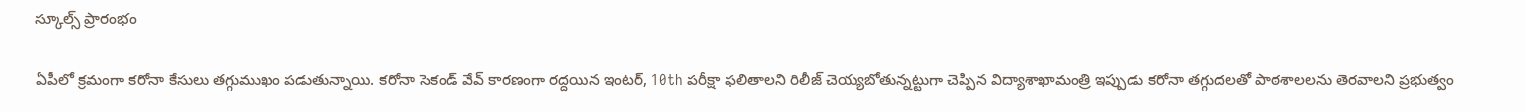స్కూల్స్ ప్రారంభం

ఏపీలో క్రమంగా కరోనా కేసులు తగ్గుముఖం పడుతున్నాయి. కరోనా సెకండ్ వేవ్ కారణంగా రద్దయిన ఇంటర్, 10th పరీక్షా ఫలితాలని రిలీజ్ చెయ్యబోతున్నట్టుగా చెప్పిన విద్యాశాఖామంత్రి ఇప్పుడు కరోనా తగ్గుదలతో పాఠశాలలను తెరవాలని ప్రభుత్వం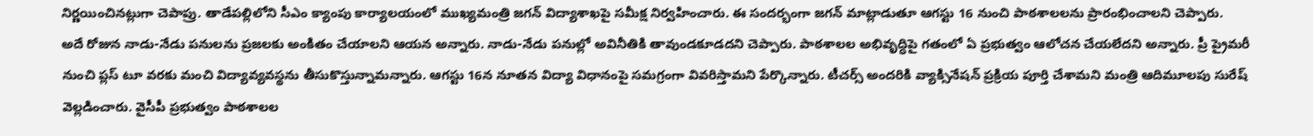నిర్ణయించినట్లుగా చెపాప్రు. తాడేపల్లిలోని సీఎం క్యాంపు కార్యాలయంలో ముఖ్యమంత్రి జగన్ విద్యాశాఖపై సమీక్ష నిర్వహించారు. ఈ సందర్భంగా జగన్ మాట్లాడుతూ ఆగస్టు 16 నుంచి పాఠశాలలను ప్రారంభించాలని చెప్పారు.
అదే రోజున నాడు-నేడు పనులను ప్రజలకు అంకితం చేయాలని ఆయన అన్నారు. నాడు-నేడు పనుల్లో అవినీతికి తావుండకూడదని చెప్పారు. పాఠశాలల అభివృద్ధిపై గతంలో ఏ ప్రభుత్వం ఆలోచన చేయలేదని అన్నారు. ప్రీ ప్రైమరీ నుంచి ప్లస్ టూ వరకు మంచి విద్యావ్యవస్థను తీసుకొస్తున్నామన్నారు. ఆగస్టు 16న నూతన విద్యా విధానంపై సమగ్రంగా వివరిస్తామని పేర్కొన్నారు. టీచర్స్ అందరికి వ్యాక్సినేషన్ ప్రక్రియ పూర్తి చేశామని మంత్రి ఆదిమూలపు సురేష్ వెల్లడించారు. వైసీపీ ప్రభుత్వం పాఠశాలల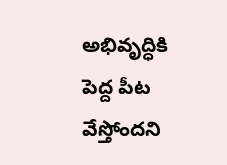అభివృద్ధికి పెద్ద పీట వేస్తోందని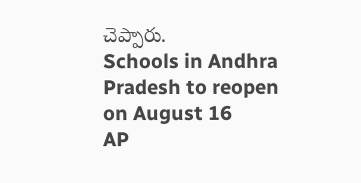చెప్పారు.
Schools in Andhra Pradesh to reopen on August 16
AP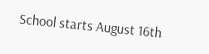School starts August 16th